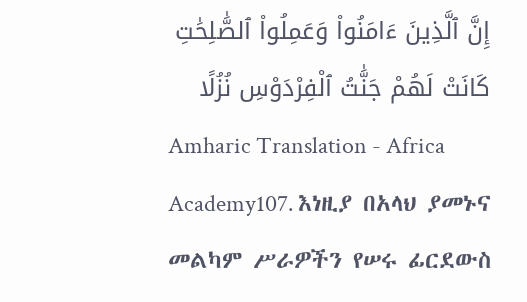إِنَّ ٱلَّذِينَ ءَامَنُوا۟ وَعَمِلُوا۟ ٱلصَّٰلِحَٰتِ كَانَتْ لَهُمْ جَنَّٰتُ ٱلْفِرْدَوْسِ نُزُلًا
Amharic Translation - Africa Academy107. እነዚያ በአላህ ያመኑና መልካም ሥራዎችን የሠሩ ፊርደውስ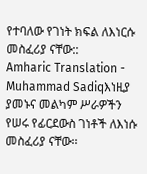የተባለው የገነት ክፍል ለእነርሱ መስፈሪያ ናቸው::
Amharic Translation - Muhammad Sadiqእነዚያ ያመኑና መልካም ሥራዎችን የሠሩ የፊርደውስ ገነቶች ለእነሱ መስፈሪያ ናቸው፡፡